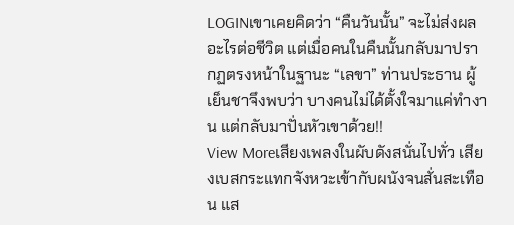LOGINเขาเคยคิดว่า “คืนวันนั้น” จะไม่ส่งผลอะไรต่อชีวิต แต่เมื่อคนในคืนนั้นกลับมาปรากฏตรงหน้าในฐานะ “เลขา” ท่านประธาน ผู้เย็นชาจึงพบว่า บางคนไม่ได้ตั้งใจมาแค่ทำงาน แต่กลับมาปั่นหัวเขาด้วย!!
View Moreเสียงเพลงในผับดังสนั่นไปทั่ว เสียงเบสกระแทกจังหวะเข้ากับผนังจนสั่นสะเทือน แส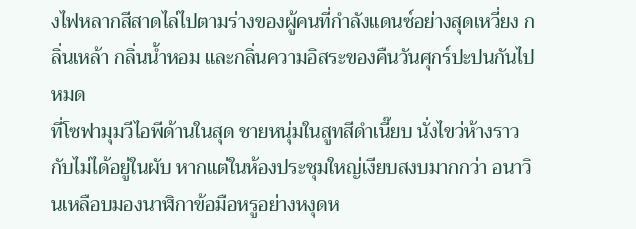งไฟหลากสีสาดไล่ไปตามร่างของผู้คนที่กำลังแดนซ์อย่างสุดเหวี่ยง กลิ่นเหล้า กลิ่นน้ำหอม และกลิ่นความอิสระของคืนวันศุกร์ปะปนกันไปหมด
ที่โซฟามุมวีไอพีด้านในสุด ชายหนุ่มในสูทสีดำเนี๊ยบ นั่งไขว่ห้างราวกับไม่ได้อยู่ในผับ หากแต่ในห้องประชุมใหญ่เงียบสงบมากกว่า อนาวินเหลือบมองนาฬิกาข้อมือหรูอย่างหงุดห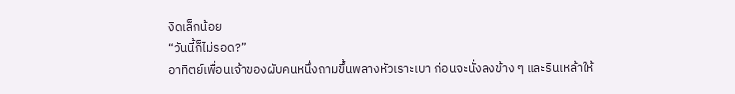งิดเล็กน้อย
“วันนี้ก็ไม่รอด?”
อาทิตย์เพื่อนเจ้าของผับคนหนึ่งถามขึ้นพลางหัวเราะเบา ก่อนจะนั่งลงข้าง ๆ และรินเหล้าให้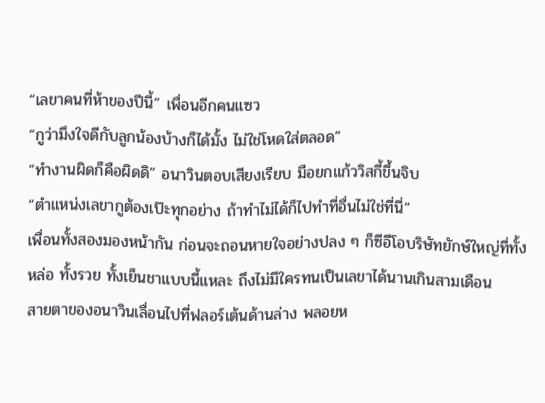“เลขาคนที่ห้าของปีนี้” เพื่อนอีกคนแซว
“กูว่ามึงใจดีกับลูกน้องบ้างก็ได้มั้ง ไม่ใช่โหดใส่ตลอด”
“ทำงานผิดก็คือผิดดิ” อนาวินตอบเสียงเรียบ มือยกแก้ววิสกี้ขึ้นจิบ
“ตำแหน่งเลขากูต้องเป๊ะทุกอย่าง ถ้าทำไม่ได้ก็ไปทำที่อื่นไม่ใช่ที่นี่”
เพื่อนทั้งสองมองหน้ากัน ก่อนจะถอนหายใจอย่างปลง ๆ ก็ซีอีโอบริษัทยักษ์ใหญ่ที่ทั้งหล่อ ทั้งรวย ทั้งเย็นชาแบบนี้แหละ ถึงไม่มีใครทนเป็นเลขาได้นานเกินสามเดือน
สายตาของอนาวินเลื่อนไปที่ฟลอร์เต้นด้านล่าง พลอยห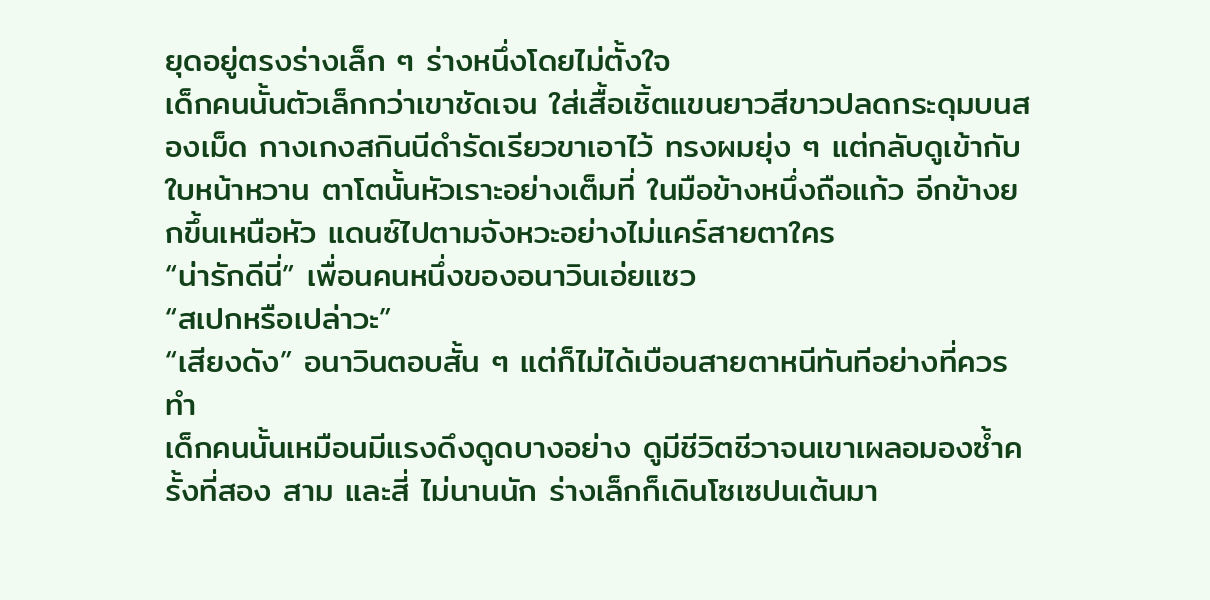ยุดอยู่ตรงร่างเล็ก ๆ ร่างหนึ่งโดยไม่ตั้งใจ
เด็กคนนั้นตัวเล็กกว่าเขาชัดเจน ใส่เสื้อเชิ้ตแขนยาวสีขาวปลดกระดุมบนสองเม็ด กางเกงสกินนีดำรัดเรียวขาเอาไว้ ทรงผมยุ่ง ๆ แต่กลับดูเข้ากับใบหน้าหวาน ตาโตนั้นหัวเราะอย่างเต็มที่ ในมือข้างหนึ่งถือแก้ว อีกข้างยกขึ้นเหนือหัว แดนซ์ไปตามจังหวะอย่างไม่แคร์สายตาใคร
“น่ารักดีนี่” เพื่อนคนหนึ่งของอนาวินเอ่ยแซว
“สเปกหรือเปล่าวะ”
“เสียงดัง” อนาวินตอบสั้น ๆ แต่ก็ไม่ได้เบือนสายตาหนีทันทีอย่างที่ควรทำ
เด็กคนนั้นเหมือนมีแรงดึงดูดบางอย่าง ดูมีชีวิตชีวาจนเขาเผลอมองซ้ำครั้งที่สอง สาม และสี่ ไม่นานนัก ร่างเล็กก็เดินโซเซปนเต้นมา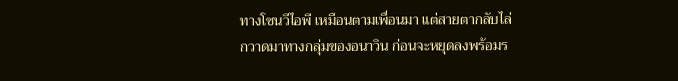ทางโซนวีไอพี เหมือนตามเพื่อนมา แต่สายตากลับไล่กวาดมาทางกลุ่มของอนาวิน ก่อนจะหยุดลงพร้อมร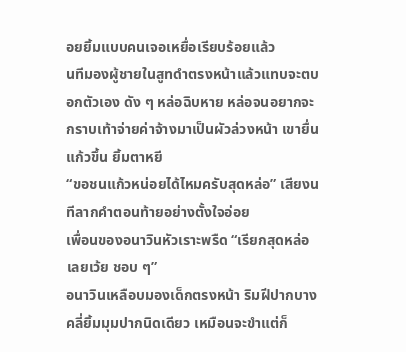อยยิ้มแบบคนเจอเหยื่อเรียบร้อยแล้ว
นทีมองผู้ชายในสูทดำตรงหน้าแล้วแทบจะตบอกตัวเอง ดัง ๆ หล่อฉิบหาย หล่อจนอยากจะกราบเท้าจ่ายค่าจ้างมาเป็นผัวล่วงหน้า เขายื่นแก้วขึ้น ยิ้มตาหยี
“ขอชนแก้วหน่อยได้ไหมครับสุดหล่อ” เสียงนทีลากคำตอนท้ายอย่างตั้งใจอ่อย
เพื่อนของอนาวินหัวเราะพรืด “เรียกสุดหล่อเลยเว้ย ชอบ ๆ”
อนาวินเหลือบมองเด็กตรงหน้า ริมฝีปากบางคลี่ยิ้มมุมปากนิดเดียว เหมือนจะขำแต่ก็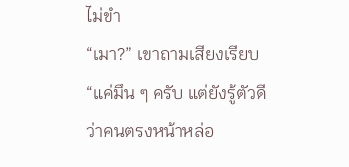ไม่ขำ
“เมา?” เขาถามเสียงเรียบ
“แค่มึน ๆ ครับ แต่ยังรู้ตัวดีว่าคนตรงหน้าหล่อ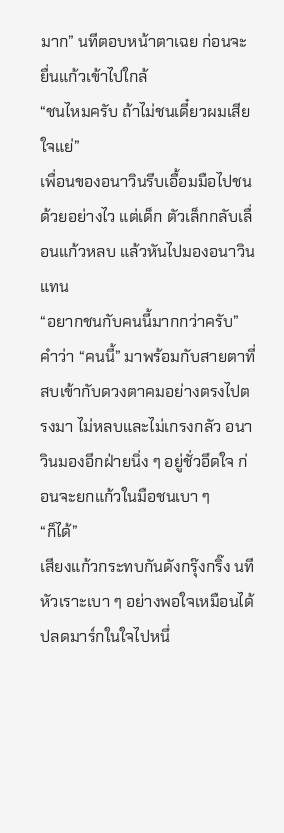มาก” นทีตอบหน้าตาเฉย ก่อนจะยื่นแก้วเข้าไปใกล้
“ชนไหมครับ ถ้าไม่ชนเดี๋ยวผมเสียใจแย่”
เพื่อนของอนาวินรีบเอื้อมมือไปชนด้วยอย่างไว แต่เด็ก ตัวเล็กกลับเลื่อนแก้วหลบ แล้วหันไปมองอนาวินแทน
“อยากชนกับคนนี้มากกว่าครับ”
คำว่า “คนนี้” มาพร้อมกับสายตาที่สบเข้ากับดวงตาคมอย่างตรงไปตรงมา ไม่หลบและไม่เกรงกลัว อนาวินมองอีกฝ่ายนิ่ง ๆ อยู่ชั่วอึดใจ ก่อนจะยกแก้วในมือชนเบา ๆ
“ก็ได้”
เสียงแก้วกระทบกันดังกรุ๊งกริ๊ง นทีหัวเราะเบา ๆ อย่างพอใจเหมือนได้ปลดมาร์กในใจไปหนึ่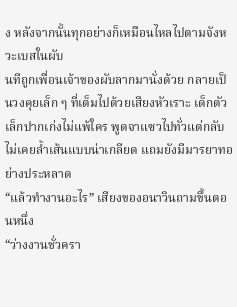ง หลังจากนั้นทุกอย่างก็เหมือนไหลไปตามจังหวะเบสในผับ
นทีถูกเพื่อนเจ้าของผับลากมานั่งด้วย กลายเป็นวงคุยเล็ก ๆ ที่เต็มไปด้วยเสียงหัวเราะ เด็กตัวเล็กปากเก่งไม่แพ้ใคร พูดจาแซวไปทั่วแต่กลับไม่เคยล้ำเส้นแบบน่าเกลียด แถมยังมีมารยาทอย่างประหลาด
“แล้วทำงานอะไร” เสียงของอนาวินถามขึ้นตอนหนึ่ง
“ว่างงานชั่วครา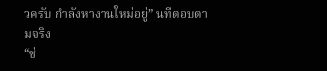วครับ กำลังหางานใหม่อยู่” นทีตอบตามจริง
“ช่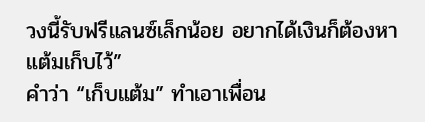วงนี้รับฟรีแลนซ์เล็กน้อย อยากได้เงินก็ต้องหาแต้มเก็บไว้”
คำว่า “เก็บแต้ม” ทำเอาเพื่อน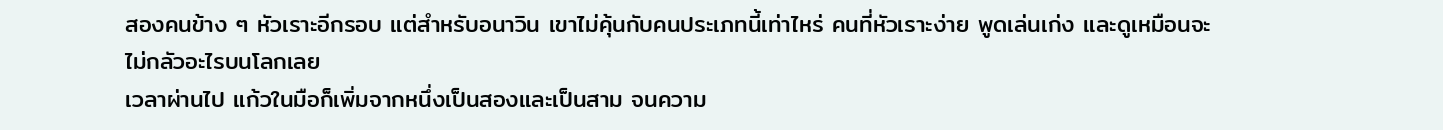สองคนข้าง ๆ หัวเราะอีกรอบ แต่สำหรับอนาวิน เขาไม่คุ้นกับคนประเภทนี้เท่าไหร่ คนที่หัวเราะง่าย พูดเล่นเก่ง และดูเหมือนจะไม่กลัวอะไรบนโลกเลย
เวลาผ่านไป แก้วในมือก็เพิ่มจากหนึ่งเป็นสองและเป็นสาม จนความ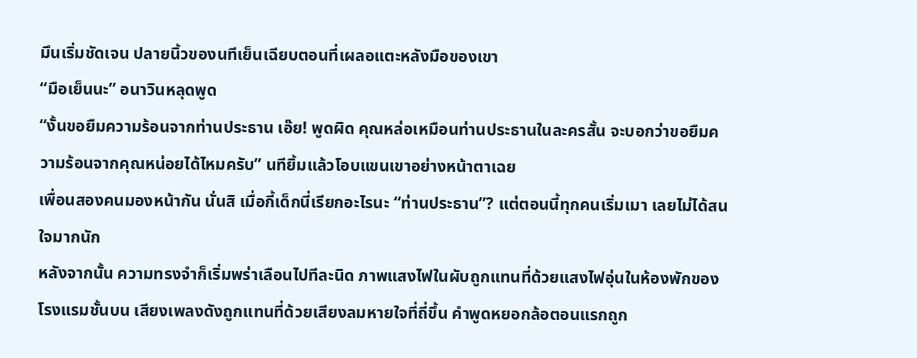มึนเริ่มชัดเจน ปลายนิ้วของนทีเย็นเฉียบตอนที่เผลอแตะหลังมือของเขา
“มือเย็นนะ” อนาวินหลุดพูด
“งั้นขอยืมความร้อนจากท่านประธาน เอ๊ย! พูดผิด คุณหล่อเหมือนท่านประธานในละครสั้น จะบอกว่าขอยืมความร้อนจากคุณหน่อยได้ไหมครับ” นทียิ้มแล้วโอบแขนเขาอย่างหน้าตาเฉย
เพื่อนสองคนมองหน้ากัน นั่นสิ เมื่อกี้เด็กนี่เรียกอะไรนะ “ท่านประธาน”? แต่ตอนนี้ทุกคนเริ่มเมา เลยไม่ได้สนใจมากนัก
หลังจากนั้น ความทรงจำก็เริ่มพร่าเลือนไปทีละนิด ภาพแสงไฟในผับถูกแทนที่ด้วยแสงไฟอุ่นในห้องพักของโรงแรมชั้นบน เสียงเพลงดังถูกแทนที่ด้วยเสียงลมหายใจที่ถี่ขึ้น คำพูดหยอกล้อตอนแรกถูก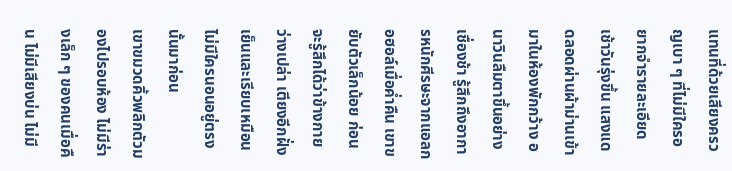แทนที่ด้วยเสียงครวญเบา ๆ ที่ไม่มีใครอยากจำรายละเอียด
เช้าวันรุ่งขึ้น แสงแดดลอดผ่านผ้าม่านเข้ามาในห้องพักกว้าง อนาวินลืมตาขึ้นอย่างเชื่องช้า รู้สึกถึงอาการหนักศีรษะจากแอลกอฮอล์เมื่อค่ำคืน เขาขยับตัวเล็กน้อย ก่อนจะรู้สึกได้ว่าข้างกายว่างเปล่า เตียงอีกฝั่งเย็นและเรียบเหมือนไม่มีใครนอนอยู่ตรงนั้นมาก่อน
เขาขมวดคิ้วพลิกตัวมองไปรอบห้อง ไม่มีร่างเล็ก ๆ ของคนเมื่อคืน ไม่มีเสียงบ่น ไม่มี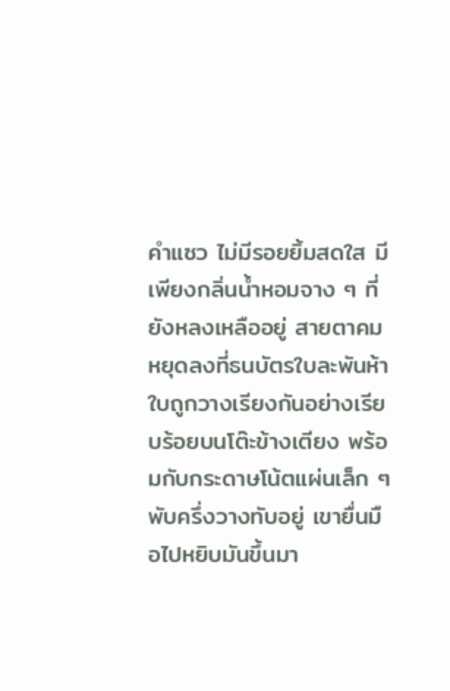คำแซว ไม่มีรอยยิ้มสดใส มีเพียงกลิ่นน้ำหอมจาง ๆ ที่ยังหลงเหลืออยู่ สายตาคมหยุดลงที่ธนบัตรใบละพันห้าใบถูกวางเรียงกันอย่างเรียบร้อยบนโต๊ะข้างเตียง พร้อมกับกระดาษโน้ตแผ่นเล็ก ๆ พับครึ่งวางทับอยู่ เขายื่นมือไปหยิบมันขึ้นมา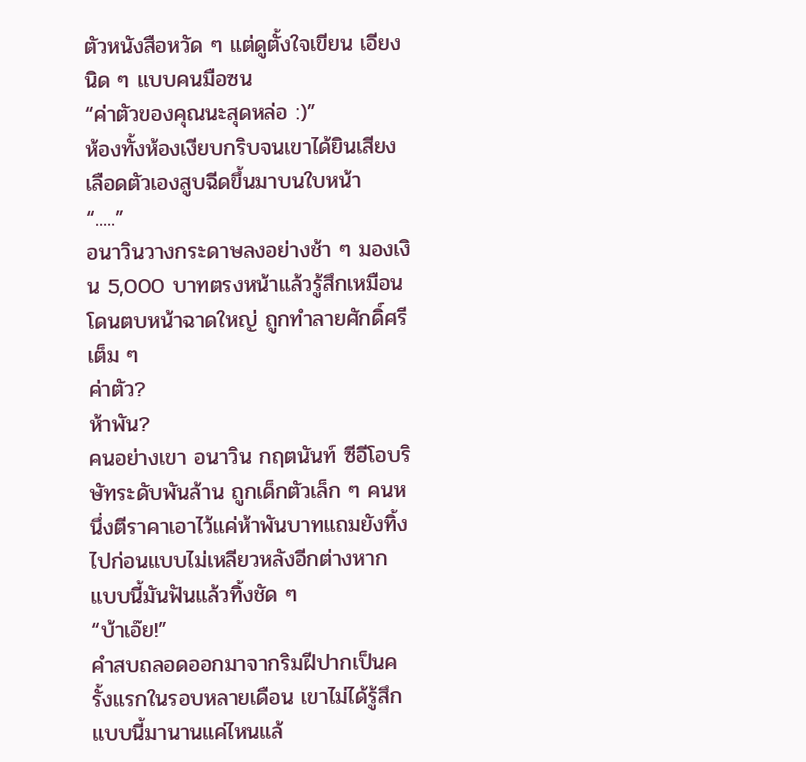ตัวหนังสือหวัด ๆ แต่ดูตั้งใจเขียน เอียงนิด ๆ แบบคนมือซน
“ค่าตัวของคุณนะสุดหล่อ :)”
ห้องทั้งห้องเงียบกริบจนเขาได้ยินเสียงเลือดตัวเองสูบฉีดขึ้นมาบนใบหน้า
“.....”
อนาวินวางกระดาษลงอย่างช้า ๆ มองเงิน 5,000 บาทตรงหน้าแล้วรู้สึกเหมือนโดนตบหน้าฉาดใหญ่ ถูกทำลายศักดิ์ศรีเต็ม ๆ
ค่าตัว?
ห้าพัน?
คนอย่างเขา อนาวิน กฤตนันท์ ซีอีโอบริษัทระดับพันล้าน ถูกเด็กตัวเล็ก ๆ คนหนึ่งตีราคาเอาไว้แค่ห้าพันบาทแถมยังทิ้งไปก่อนแบบไม่เหลียวหลังอีกต่างหาก แบบนี้มันฟันแล้วทิ้งชัด ๆ
“บ้าเอ๊ย!”
คำสบถลอดออกมาจากริมฝีปากเป็นครั้งแรกในรอบหลายเดือน เขาไม่ได้รู้สึกแบบนี้มานานแค่ไหนแล้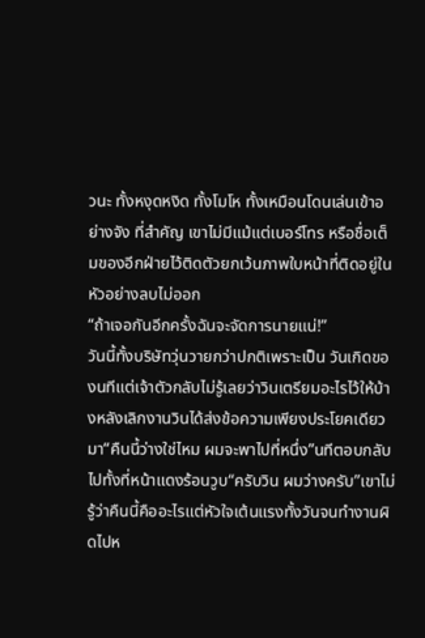วนะ ทั้งหงุดหงิด ทั้งโมโห ทั้งเหมือนโดนเล่นเข้าอย่างจัง ที่สำคัญ เขาไม่มีแม้แต่เบอร์โทร หรือชื่อเต็มของอีกฝ่ายไว้ติดตัวยกเว้นภาพใบหน้าที่ติดอยู่ในหัวอย่างลบไม่ออก
“ถ้าเจอกันอีกครั้งฉันจะจัดการนายแน่!”
วันนี้ทั้งบริษัทวุ่นวายกว่าปกติเพราะเป็น วันเกิดของนทีแต่เจ้าตัวกลับไม่รู้เลยว่าวินเตรียมอะไรไว้ให้บ้างหลังเลิกงานวินได้ส่งข้อความเพียงประโยคเดียวมา“คืนนี้ว่างใช่ไหม ผมจะพาไปที่หนึ่ง”นทีตอบกลับไปทั้งที่หน้าแดงร้อนวูบ“ครับวิน ผมว่างครับ”เขาไม่รู้ว่าคืนนี้คืออะไรแต่หัวใจเต้นแรงทั้งวันจนทำงานผิดไปห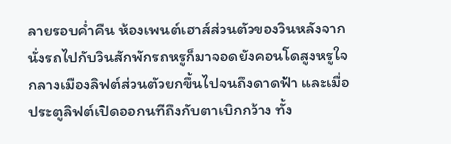ลายรอบค่ำคืน ห้องเพนต์เฮาส์ส่วนตัวของวินหลังจากนั่งรถไปกับวินสักพักรถหรูก็มาจอดยังคอนโดสูงหรูใจกลางเมืองลิฟต์ส่วนตัวยกขึ้นไปจนถึงดาดฟ้า และเมื่อประตูลิฟต์เปิดออกนทีถึงกับตาเบิกกว้าง ทั้ง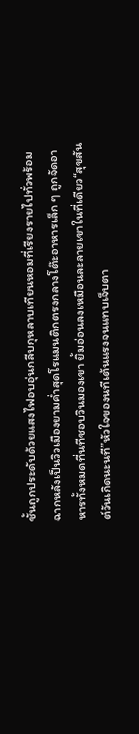ชั้นถูกประดับด้วยแสงไฟอบอุ่นกลีบกุหลาบเทียนหอมที่เรียงรายไปทั่วพร้อมฉากหลังเป็นวิวเมืองยามค่ำสุดโรแมนติกตรงกลางโต๊ะอาหารเล็ก ๆ ถูกจัดอาหารทั้งหมดที่นทีชอบวินมองเขา ยิ้มอ่อนลงเหมือนละลายเขาในที่เดียว“สุขสันต์วันเกิดนะนที”หัวใจของนทีเต้นแรงจนแทบเจ็บตา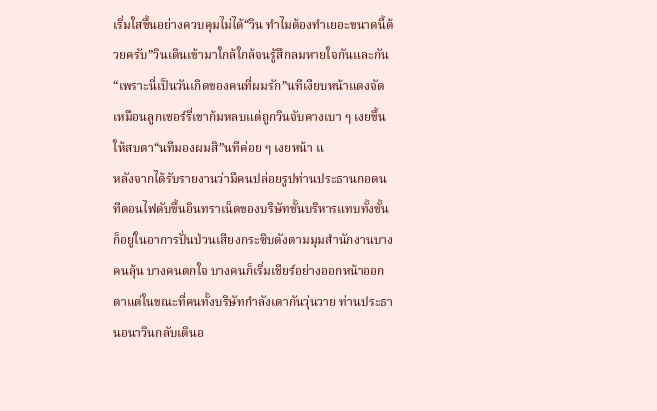เริ่มใสขึ้นอย่างควบคุมไม่ได้“วิน ทำไมต้องทำเยอะขนาดนี้ด้วยครับ”วินเดินเข้ามาใกล้ใกล้จนรู้สึกลมหายใจกันและกัน“เพราะนี่เป็นวันเกิดของคนที่ผมรัก”นทีเงียบหน้าแดงจัดเหมือนลูกเชอร์รี่เขาก้มหลบแต่ถูกวินจับคางเบา ๆ เงยขึ้นให้สบตา“นทีมองผมสิ”นทีค่อย ๆ เงยหน้า แ
หลังจากได้รับรายงานว่ามีคนปล่อยรูปท่านประธานกอดนทีตอนไฟดับขึ้นอินทราเน็ตของบริษัทชั้นบริหารแทบทั้งชั้นก็อยู่ในอาการปั่นป่วนเสียงกระซิบดังตามมุมสำนักงานบางคนลุ้น บางคนตกใจ บางคนก็เริ่มเชียร์อย่างออกหน้าออกตาแต่ในขณะที่คนทั้งบริษัทกำลังเดากันวุ่นวาย ท่านประธานอนาวินกลับเดินอ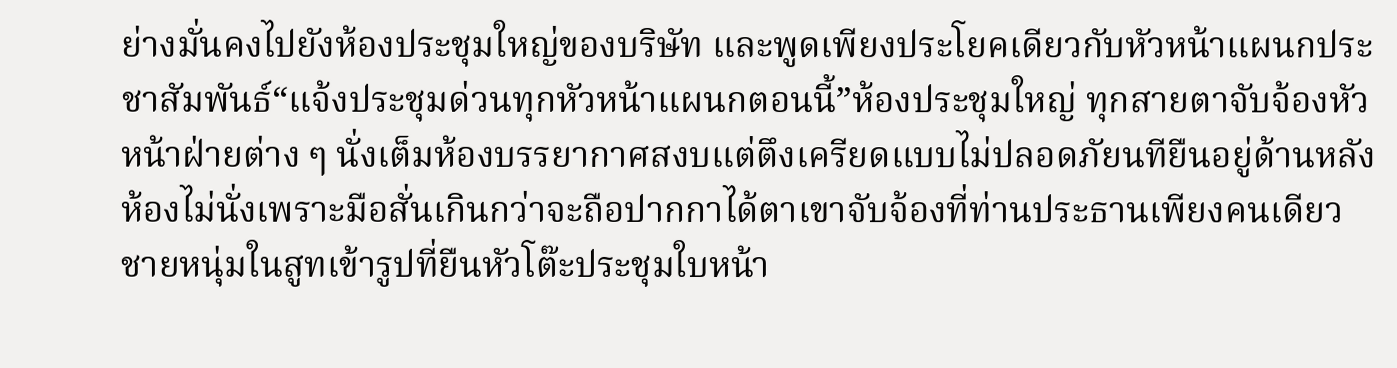ย่างมั่นคงไปยังห้องประชุมใหญ่ของบริษัท และพูดเพียงประโยคเดียวกับหัวหน้าแผนกประชาสัมพันธ์“แจ้งประชุมด่วนทุกหัวหน้าแผนกตอนนี้”ห้องประชุมใหญ่ ทุกสายตาจับจ้องหัวหน้าฝ่ายต่าง ๆ นั่งเต็มห้องบรรยากาศสงบแต่ตึงเครียดแบบไม่ปลอดภัยนทียืนอยู่ด้านหลังห้องไม่นั่งเพราะมือสั่นเกินกว่าจะถือปากกาได้ตาเขาจับจ้องที่ท่านประธานเพียงคนเดียวชายหนุ่มในสูทเข้ารูปที่ยืนหัวโต๊ะประชุมใบหน้า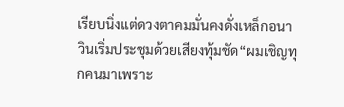เรียบนิ่งแต่ดวงตาคมมั่นคงดั่งเหล็กอนาวินเริ่มประชุมด้วยเสียงทุ้มชัด“ผมเชิญทุกคนมาเพราะ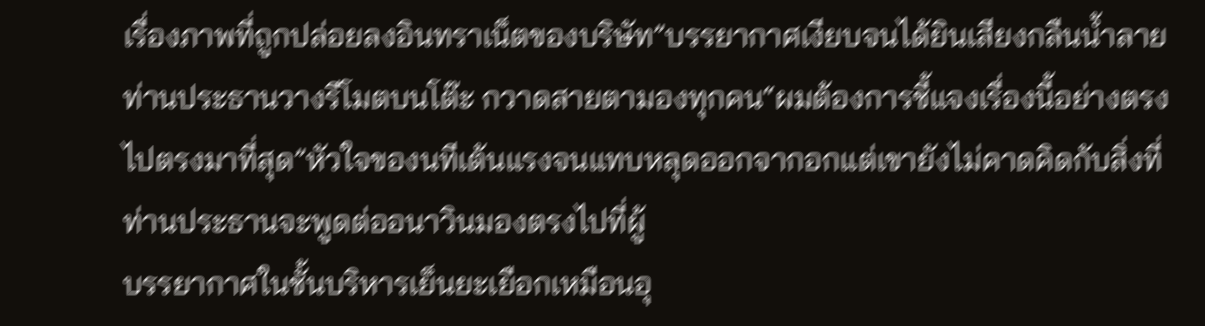เรื่องภาพที่ถูกปล่อยลงอินทราเน็ตของบริษัท”บรรยากาศเงียบจนได้ยินเสียงกลืนน้ำลาย ท่านประธานวางรีโมตบนโต๊ะ กวาดสายตามองทุกคน“ผมต้องการชี้แจงเรื่องนี้อย่างตรงไปตรงมาที่สุด”หัวใจของนทีเต้นแรงจนแทบหลุดออกจากอกแต่เขายังไม่คาดคิดกับสิ่งที่ท่านประธานจะพูดต่ออนาวินมองตรงไปที่ผู้
บรรยากาศในชั้นบริหารเย็นยะเยือกเหมือนอุ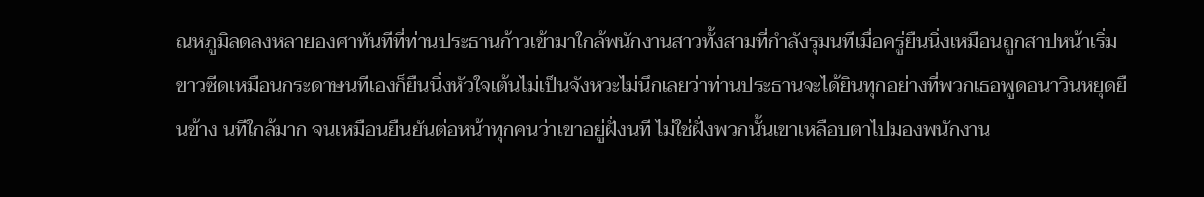ณหภูมิลดลงหลายองศาทันทีที่ท่านประธานก้าวเข้ามาใกล้พนักงานสาวทั้งสามที่กำลังรุมนทีเมื่อครู่ยืนนิ่งเหมือนถูกสาปหน้าเริ่มขาวซีดเหมือนกระดาษนทีเองก็ยืนนิ่งหัวใจเต้นไม่เป็นจังหวะไม่นึกเลยว่าท่านประธานจะได้ยินทุกอย่างที่พวกเธอพูดอนาวินหยุดยืนข้าง นทีใกล้มาก จนเหมือนยืนยันต่อหน้าทุกคนว่าเขาอยู่ฝั่งนที ไม่ใช่ฝั่งพวกนั้นเขาเหลือบตาไปมองพนักงาน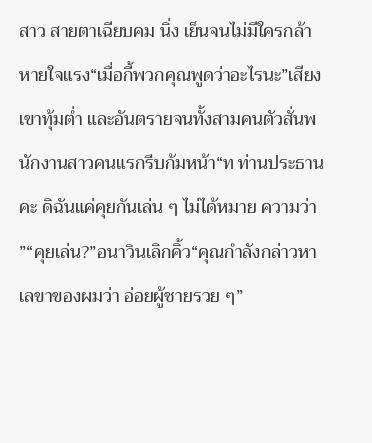สาว สายตาเฉียบคม นิ่ง เย็นจนไม่มีใครกล้าหายใจแรง“เมื่อกี้พวกคุณพูดว่าอะไรนะ”เสียงเขาทุ้มต่ำ และอันตรายจนทั้งสามคนตัวสั่นพนักงานสาวคนแรกรีบก้มหน้า“ท ท่านประธานคะ ดิฉันแค่คุยกันเล่น ๆ ไม่ได้หมาย ความว่า ”“คุยเล่น?”อนาวินเลิกคิ้ว“คุณกำลังกล่าวหาเลขาของผมว่า อ่อยผู้ชายรวย ๆ”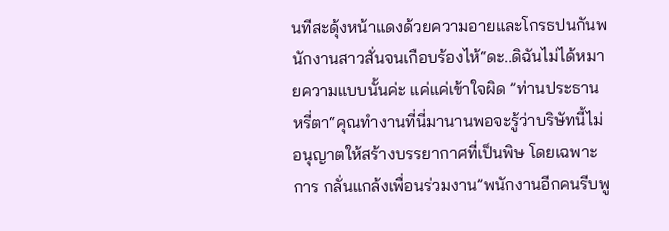นทีสะดุ้งหน้าแดงด้วยความอายและโกรธปนกันพนักงานสาวสั่นจนเกือบร้องไห้“ดะ..ดิฉันไม่ได้หมายความแบบนั้นค่ะ แค่แค่เข้าใจผิด ”ท่านประธานหรี่ตา“คุณทำงานที่นี่มานานพอจะรู้ว่าบริษัทนี้ไม่อนุญาตให้สร้างบรรยากาศที่เป็นพิษ โดยเฉพาะการ กลั่นแกล้งเพื่อนร่วมงาน”พนักงานอีกคนรีบพู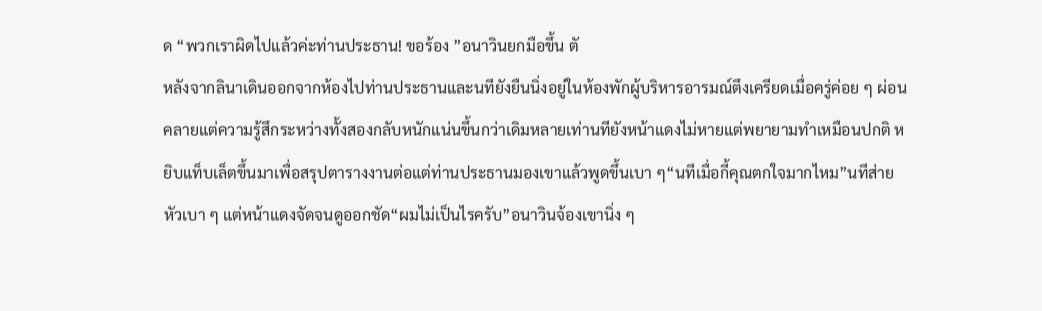ด “พวกเราผิดไปแล้วค่ะท่านประธาน! ขอร้อง ”อนาวินยกมือขึ้น ตั
หลังจากลินาเดินออกจากห้องไปท่านประธานและนทียังยืนนิ่งอยู่ในห้องพักผู้บริหารอารมณ์ตึงเครียดเมื่อครู่ค่อย ๆ ผ่อนคลายแต่ความรู้สึกระหว่างทั้งสองกลับหนักแน่นขึ้นกว่าเดิมหลายเท่านทียังหน้าแดงไม่หายแต่พยายามทำเหมือนปกติ หยิบแท็บเล็ตขึ้นมาเพื่อสรุปตารางงานต่อแต่ท่านประธานมองเขาแล้วพูดขึ้นเบา ๆ“นทีเมื่อกี้คุณตกใจมากไหม”นทีส่ายหัวเบา ๆ แต่หน้าแดงจัดจนดูออกชัด“ผมไม่เป็นไรครับ”อนาวินจ้องเขานิ่ง ๆ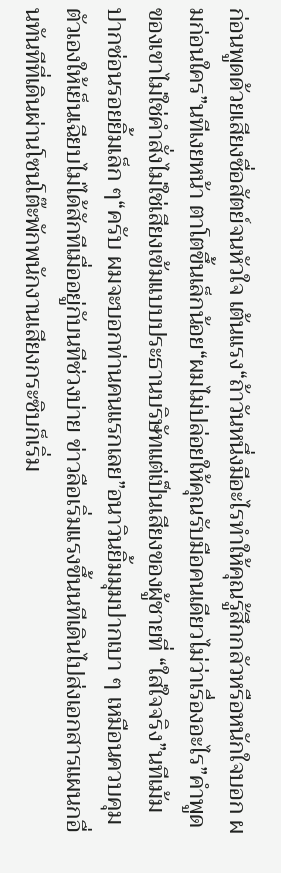ก่อนพูดด้วยเสียงซื่อสัตย์จนหัวใจ เต้นแรง“ถ้าวันหนึ่งมีอะไรทำให้คุณรู้สึกกลัวหรือหนักใจบอก ผมก่อนใคร”นทีเงยหน้า ตาโตขึ้นเล็กน้อย“ผมไม่ปล่อยให้คุณรับมือคนเดียวไม่ว่าเรื่องอะไร”คำพูดของเขาไม่ใช่คำสั่งไม่ใช่เสียงเข้มแบบประธานบริษัทแต่เป็นเสียงของผู้ชายที่ “ใส่ใจจริง”นทีเม้มปากซ่อนรอยยิ้มเล็ก ๆ“ครับ ผมจะบอกท่านคนแรกเลย”อนาวินยิ้มมุมปากเบา ๆ เหมือนควบคุมตัวเองให้เย็นเฉียบไม่ได้สักทีเมื่ออยู่กับนทีช่วงบ่าย ข่าวลือเริ่มแรงขึ้นนทีเดินไปส่งเอกสารแผนกอื่นทันทีที่เดินผ่านโซนโต๊ะพักพนักงานเสียงกระซิบก็เริ่ม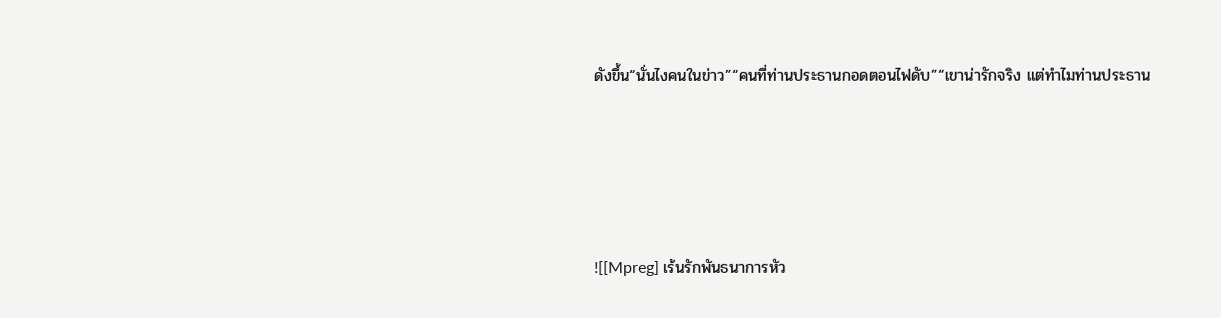ดังขึ้น“นั่นไงคนในข่าว”“คนที่ท่านประธานกอดตอนไฟดับ”“เขาน่ารักจริง แต่ทำไมท่านประธาน




![[Mpreg] เร้นรักพันธนาการหัว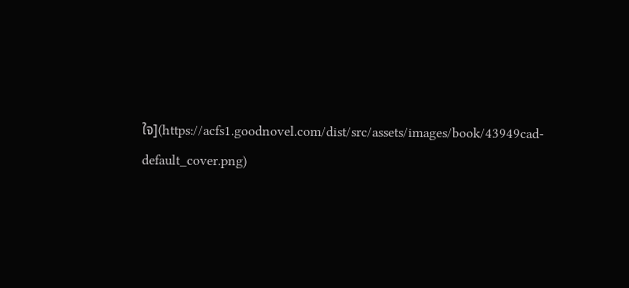ใจ](https://acfs1.goodnovel.com/dist/src/assets/images/book/43949cad-default_cover.png)